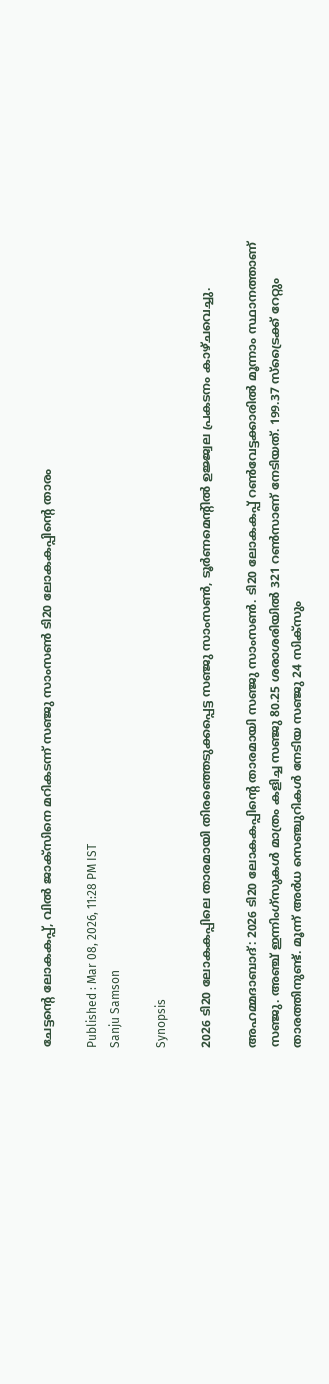ചേട്ടന്‍റെ ലോകകപ്പ്, വില്‍ ജാക്‌സിനെ മറികടന്ന് സഞ്ജു സാംസണ്‍ ടി20 ലോകകപ്പിന്റെ താരം

Published : Mar 08, 2026, 11:28 PM IST
Sanju Samson

Synopsis

2026 ടി20 ലോകകപ്പിലെ താരമായി തിരഞ്ഞെടുക്കപ്പെട്ട സഞ്ജു സാംസൺ, ടൂർണമെന്റിൽ ഉജ്ജ്വല പ്രകടനം കാഴ്ചവെച്ചു.

അഹമ്മദാബാദ്: 2026 ടി20 ലോകകപ്പിന്റെ താരമായി സഞ്ജു സാംസണ്‍. ടി20 ലോകകപ്പ് റണ്‍വേട്ടക്കാരില്‍ മൂന്നാം സ്ഥാനത്താണ് സഞ്ജു. അഞ്ച് ഇന്നിംഗ്‌സുകള്‍ മാത്രം കളിച്ച സഞ്ജു 80.25 ശരാശരിയില്‍ 321 റണ്‍സാണ് നേടിയത്. 199.37 സ്‌ട്രൈക്ക് റേറ്റും താരത്തിനുണ്ട്. മൂന്ന് അര്‍ധ സെഞ്ചുറികള്‍ നേടിയ സഞ്ജു 24 സിക്‌സും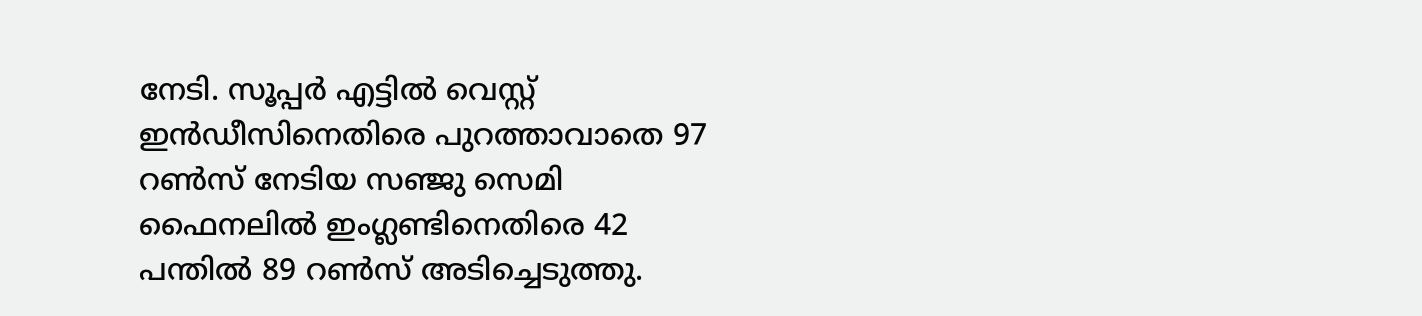നേടി. സൂപ്പര്‍ എട്ടില്‍ വെസ്റ്റ് ഇന്‍ഡീസിനെതിരെ പുറത്താവാതെ 97 റണ്‍സ് നേടിയ സഞ്ജു സെമി ഫൈനലില്‍ ഇംഗ്ലണ്ടിനെതിരെ 42 പന്തില്‍ 89 റണ്‍സ് അടിച്ചെടുത്തു.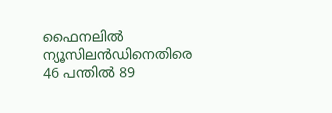ഫൈനലില്‍ ന്യൂസിലന്‍ഡിനെതിരെ 46 പന്തില്‍ 89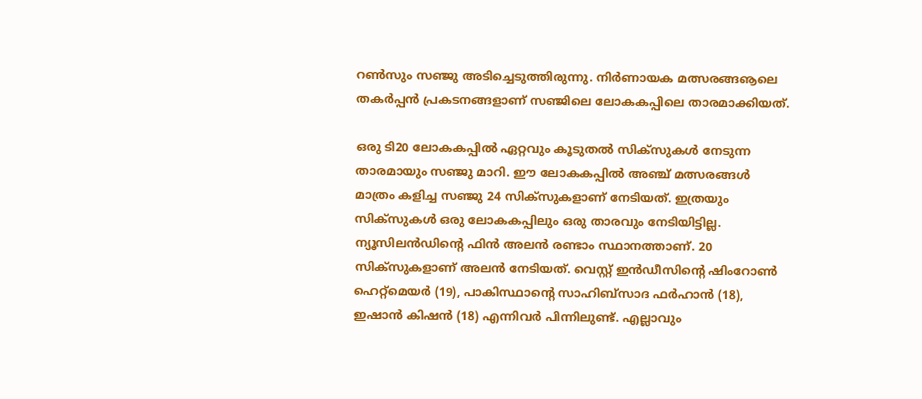റണ്‍സും സഞ്ജു അടിച്ചെടുത്തിരുന്നു. നിര്‍ണായക മത്സരങ്ങൡലെ തകര്‍പ്പന്‍ പ്രകടനങ്ങളാണ് സഞ്ജിലെ ലോകകപ്പിലെ താരമാക്കിയത്.

ഒരു ടി20 ലോകകപ്പില്‍ ഏറ്റവും കൂടുതല്‍ സിക്‌സുകള്‍ നേടുന്ന താരമായും സഞ്ജു മാറി. ഈ ലോകകപ്പില്‍ അഞ്ച് മത്സരങ്ങള്‍ മാത്രം കളിച്ച സഞ്ജു 24 സിക്‌സുകളാണ് നേടിയത്. ഇത്രയും സിക്‌സുകള്‍ ഒരു ലോകകപ്പിലും ഒരു താരവും നേടിയിട്ടില്ല. ന്യൂസിലന്‍ഡിന്റെ ഫിന്‍ അലന്‍ രണ്ടാം സ്ഥാനത്താണ്. 20 സിക്‌സുകളാണ് അലന്‍ നേടിയത്. വെസ്റ്റ് ഇന്‍ഡീസിന്റെ ഷിംറോണ്‍ ഹെറ്റ്‌മെയര്‍ (19), പാകിസ്ഥാന്റെ സാഹിബ്‌സാദ ഫര്‍ഹാന്‍ (18), ഇഷാന്‍ കിഷന്‍ (18) എന്നിവര്‍ പിന്നിലുണ്ട്. എല്ലാവും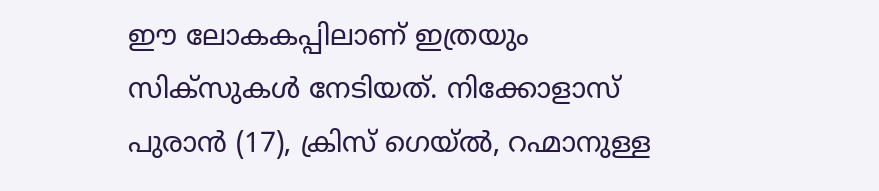ഈ ലോകകപ്പിലാണ് ഇത്രയും സിക്‌സുകള്‍ നേടിയത്. നിക്കോളാസ് പുരാന്‍ (17), ക്രിസ് ഗെയ്ല്‍, റഹ്മാനുള്ള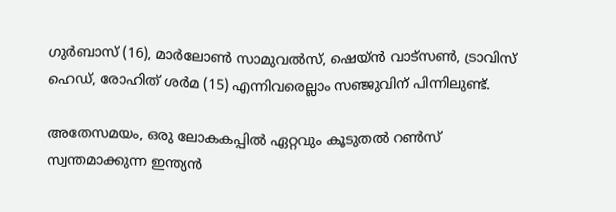ഗുര്‍ബാസ് (16), മാര്‍ലോണ്‍ സാമുവല്‍സ്, ഷെയ്ന്‍ വാട്‌സണ്‍, ട്രാവിസ് ഹെഡ്, രോഹിത് ശര്‍മ (15) എന്നിവരെല്ലാം സഞ്ജുവിന് പിന്നിലുണ്ട്.

അതേസമയം, ഒരു ലോകകപ്പില്‍ ഏറ്റവും കൂടുതല്‍ റണ്‍സ് സ്വന്തമാക്കുന്ന ഇന്ത്യന്‍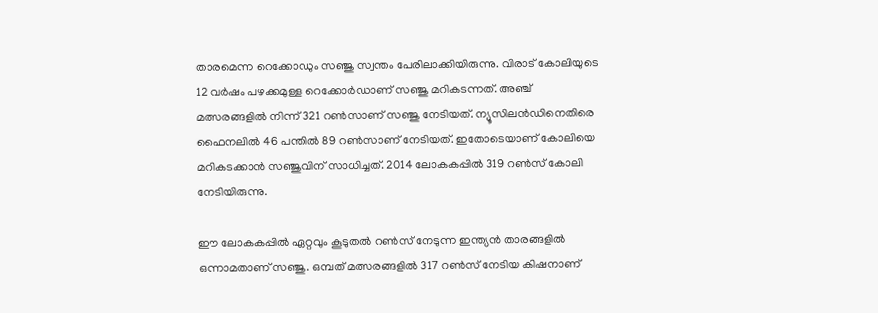താരമെന്ന റെക്കോഡും സഞ്ജു സ്വന്തം പേരിലാക്കിയിരുന്നു. വിരാട് കോലിയുടെ 12 വര്‍ഷം പഴക്കമുള്ള റെക്കോര്‍ഡാണ് സഞ്ജു മറികടന്നത്. അഞ്ച് മത്സരങ്ങളില്‍ നിന്ന് 321 റണ്‍സാണ് സഞ്ജു നേടിയത്. ന്യൂസിലന്‍ഡിനെതിരെ ഫൈനലില്‍ 46 പന്തില്‍ 89 റണ്‍സാണ് നേടിയത്. ഇതോടെയാണ് കോലിയെ മറികടക്കാന്‍ സഞ്ജുവിന് സാധിച്ചത്. 2014 ലോകകപ്പില്‍ 319 റണ്‍സ് കോലി നേടിയിരുന്നു.

ഈ ലോകകപ്പില്‍ ഏറ്റവും കൂടുതല്‍ റണ്‍സ് നേടുന്ന ഇന്ത്യന്‍ താരങ്ങളില്‍ ഒന്നാമതാണ് സഞ്ജു. ഒമ്പത് മത്സരങ്ങളില്‍ 317 റണ്‍സ് നേടിയ കിഷനാണ്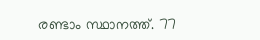രണ്ടാം സ്ഥാനത്ത്. 77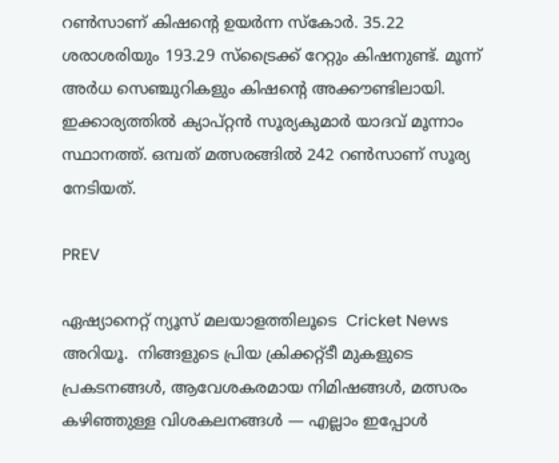റണ്‍സാണ് കിഷന്റെ ഉയര്‍ന്ന സ്‌കോര്‍. 35.22 ശരാശരിയും 193.29 സ്‌ട്രൈക്ക് റേറ്റും കിഷനുണ്ട്. മൂന്ന് അര്‍ധ സെഞ്ചുറികളും കിഷന്റെ അക്കൗണ്ടിലായി. ഇക്കാര്യത്തില്‍ ക്യാപ്റ്റന്‍ സൂര്യകുമാര്‍ യാദവ് മൂന്നാം സ്ഥാനത്ത്. ഒമ്പത് മത്സരങ്ങില്‍ 242 റണ്‍സാണ് സൂര്യ നേടിയത്.

PREV

ഏഷ്യാനെറ്റ് ന്യൂസ് മലയാളത്തിലൂടെ  Cricket News അറിയൂ.  നിങ്ങളുടെ പ്രിയ ക്രിക്കറ്റ്ടീ മുകളുടെ പ്രകടനങ്ങൾ, ആവേശകരമായ നിമിഷങ്ങൾ, മത്സരം കഴിഞ്ഞുള്ള വിശകലനങ്ങൾ — എല്ലാം ഇപ്പോൾ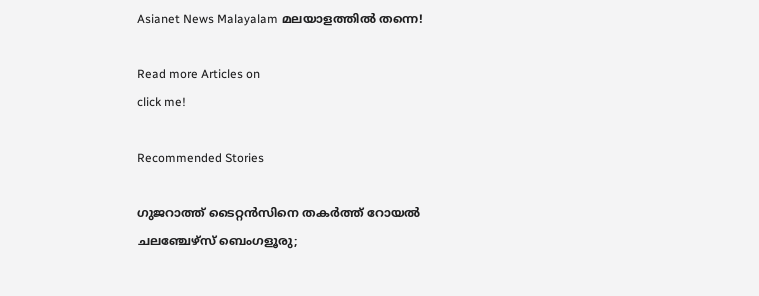Asianet News Malayalam മലയാളത്തിൽ തന്നെ!

Read more Articles on
click me!

Recommended Stories

ഗുജറാത്ത് ടൈറ്റന്‍സിനെ തകര്‍ത്ത് റോയല്‍ ചലഞ്ചേഴ്‌സ് ബെംഗളൂരു;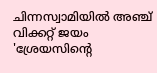ചിന്നസ്വാമിയില്‍ അഞ്ച് വിക്കറ്റ് ജയം
'ശ്രേയസിന്റെ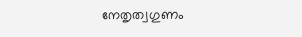നേതൃത്വഗുണം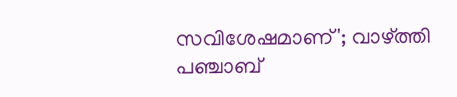സവിശേഷമാണ്'; വാഴ്ത്തി പഞ്ചാബ്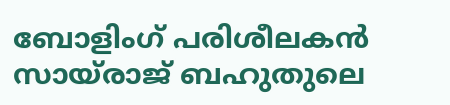ബോളിംഗ് പരിശീലകന്‍ സായ്രാജ് ബഹുതുലെ